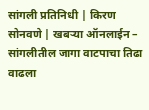सांगली प्रतिनिधी | किरण सोनवणे | खबऱ्या ऑनलाईन – सांगलीतील जागा वाटपाचा तिढा वाढला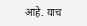आहे. याच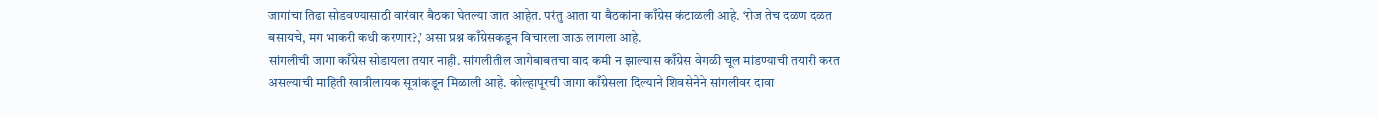जागांचा तिढा सोडवण्यासाठी वारंवार बैठका घेतल्या जात आहेत. परंतु आता या बैठकांना काँग्रेस कंटाळली आहे. ‘रोज तेच दळण दळत बसायचे, मग भाकरी कधी करणार?,’ असा प्रश्न काँग्रेसकडून विचारला जाऊ लागला आहे.
सांगलीची जागा काँग्रेस सोडायला तयार नाही. सांगलीतील जागेबाबतचा वाद कमी न झाल्यास काँग्रेस वेगळी चूल मांडण्याची तयारी करत असल्याची माहिती खात्रीलायक सूत्रांकडून मिळाली आहे. कोल्हापूरची जागा काँग्रेसला दिल्याने शिवसेनेने सांगलीवर दावा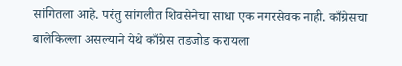सांगितला आहे. परंतु सांगलीत शिवसेनेचा साधा एक नगरसेवक नाही. काँग्रेसचा बालेकिल्ला असल्याने येथे काँग्रेस तडजोड करायला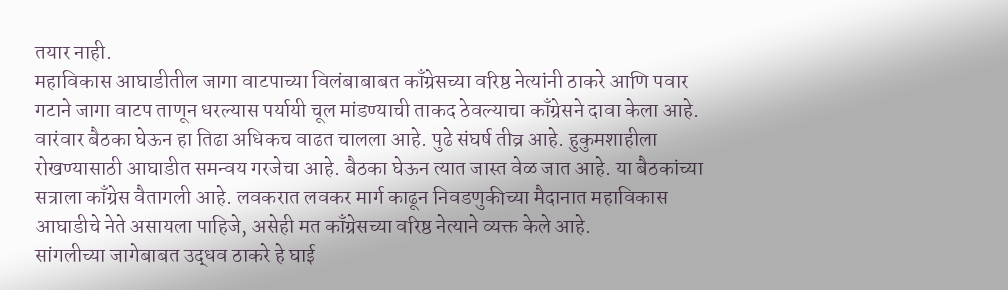तयार नाही.
महाविकास आघाडीतील जागा वाटपाच्या विलंबाबाबत काँग्रेसच्या वरिष्ठ नेत्यांनी ठाकरे आणि पवार गटाने जागा वाटप ताणून धरल्यास पर्यायी चूल मांडण्याची ताकद ठेवल्याचा काँग्रेसने दावा केला आहे. वारंवार बैठका घेऊन हा तिढा अधिकच वाढत चालला आहे. पुढे संघर्ष तीव्र आहे. हुकुमशाहीला रोखण्यासाठी आघाडीत समन्वय गरजेचा आहे. बैठका घेऊन त्यात जास्त वेळ जात आहे. या बैठकांच्या सत्राला काँग्रेस वैतागली आहे. लवकरात लवकर मार्ग काढून निवडणुकीच्या मैदानात महाविकास आघाडीचे नेते असायला पाहिजे, असेही मत काँग्रेसच्या वरिष्ठ नेत्याने व्यक्त केले आहे.
सांगलीच्या जागेबाबत उद्धव ठाकरे हे घाई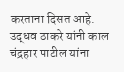करताना दिसत आहे. उद्धव ठाकरे यांनी काल चंद्रहार पाटील यांना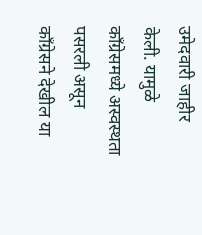उमेदवारी जाहीर केली. यामुळे काँग्रेसमध्ये अस्वस्थता पसरली असून काँग्रेसने देखील या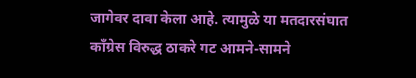जागेवर दावा केला आहे. त्यामुळे या मतदारसंघात काँग्रेस विरुद्ध ठाकरे गट आमने-सामने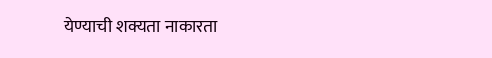येण्याची शक्यता नाकारता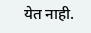येत नाही.